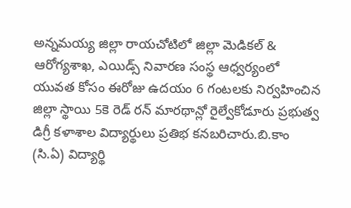అన్నమయ్య జిల్లా రాయచోటిలో జిల్లా మెడికల్ & ఆరోగ్యశాఖ, ఎయిడ్స్ నివారణ సంస్థ ఆధ్వర్యంలో యువత కోసం ఈరోజు ఉదయం 6 గంటలకు నిర్వహించిన జిల్లా స్థాయి 5కె రెడ్ రన్ మారథాన్లో రైల్వేకోడూరు ప్రభుత్వ డిగ్రీ కళాశాల విద్యార్థులు ప్రతిభ కనబరిచారు.బి.కాం (సి.ఏ) విద్యార్థి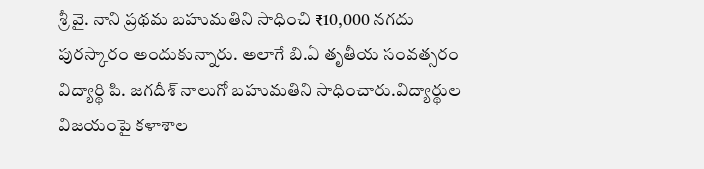శ్రీ వై. నాని ప్రథమ బహుమతిని సాధించి ₹10,000 నగదు పురస్కారం అందుకున్నారు. అలాగే బి.ఏ తృతీయ సంవత్సరం విద్యార్థి పి. జగదీశ్ నాలుగో బహుమతిని సాధించారు.విద్యార్థుల విజయంపై కళాశాల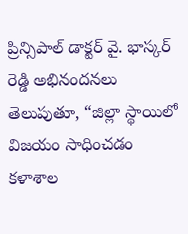ప్రిన్సిపాల్ డాక్టర్ వై. భాస్కర్ రెడ్డి అభినందనలు తెలుపుతూ, “జిల్లా స్థాయిలో విజయం సాధించడం కళాశాల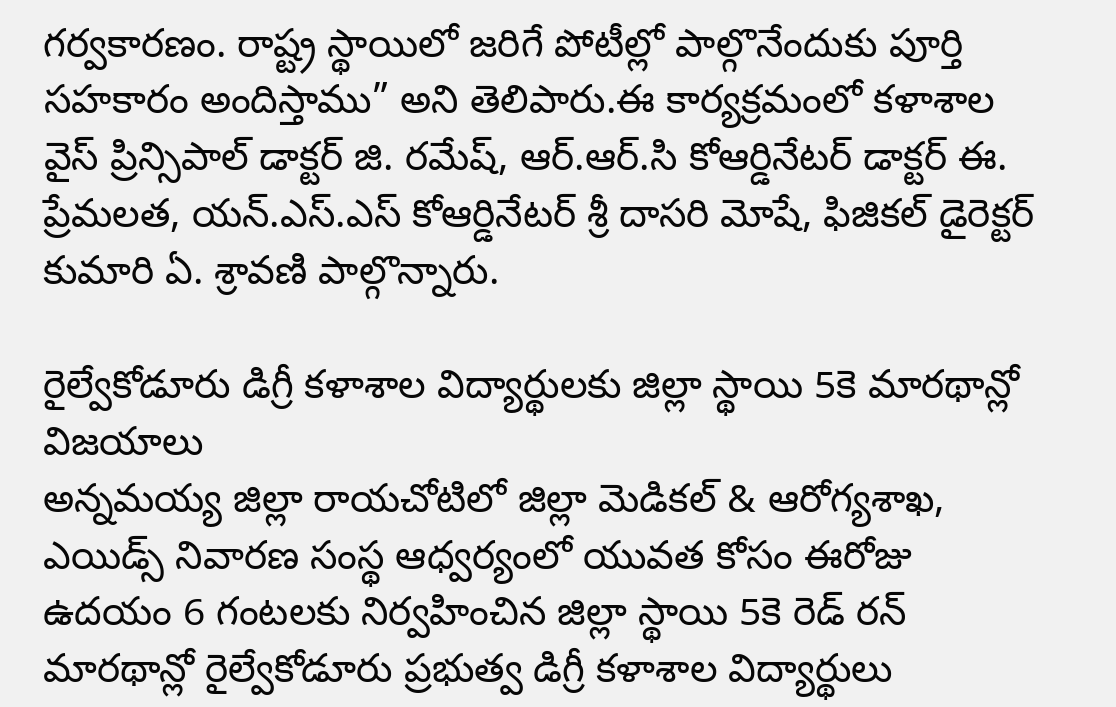గర్వకారణం. రాష్ట్ర స్థాయిలో జరిగే పోటీల్లో పాల్గొనేందుకు పూర్తి సహకారం అందిస్తాము” అని తెలిపారు.ఈ కార్యక్రమంలో కళాశాల వైస్ ప్రిన్సిపాల్ డాక్టర్ జి. రమేష్, ఆర్.ఆర్.సి కోఆర్డినేటర్ డాక్టర్ ఈ. ప్రేమలత, యన్.ఎస్.ఎస్ కోఆర్డినేటర్ శ్రీ దాసరి మోషే, ఫిజికల్ డైరెక్టర్ కుమారి ఏ. శ్రావణి పాల్గొన్నారు.

రైల్వేకోడూరు డిగ్రీ కళాశాల విద్యార్థులకు జిల్లా స్థాయి 5కె మారథాన్లో విజయాలు
అన్నమయ్య జిల్లా రాయచోటిలో జిల్లా మెడికల్ & ఆరోగ్యశాఖ, ఎయిడ్స్ నివారణ సంస్థ ఆధ్వర్యంలో యువత కోసం ఈరోజు ఉదయం 6 గంటలకు నిర్వహించిన జిల్లా స్థాయి 5కె రెడ్ రన్ మారథాన్లో రైల్వేకోడూరు ప్రభుత్వ డిగ్రీ కళాశాల విద్యార్థులు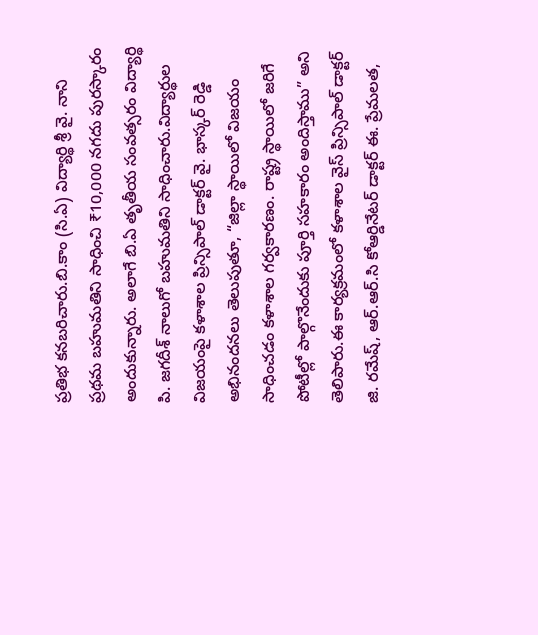ప్రతిభ కనబరిచారు.బి.కాం (సి.ఏ) విద్యార్థి శ్రీ వై. నాని ప్రథమ బహుమతిని సాధించి ₹10,000 నగదు పురస్కారం అందుకున్నారు. అలాగే బి.ఏ తృతీయ సంవత్సరం విద్యార్థి పి. జగదీశ్ నాలుగో బహుమతిని సాధించారు.విద్యార్థుల విజయంపై కళాశాల ప్రిన్సిపాల్ డాక్టర్ వై. భాస్కర్ రెడ్డి అభినందనలు తెలుపుతూ, “జిల్లా స్థాయిలో విజయం సాధించడం కళాశాల గర్వకారణం. రాష్ట్ర స్థాయిలో జరిగే పోటీల్లో పాల్గొనేందుకు పూర్తి సహకారం అందిస్తాము” అని తెలిపారు.ఈ కార్యక్రమంలో కళాశాల వైస్ ప్రిన్సిపాల్ డాక్టర్ జి. రమేష్, ఆర్.ఆర్.సి కోఆర్డినేటర్ డాక్టర్ ఈ. ప్రేమలత,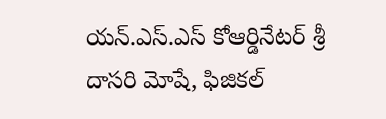యన్.ఎస్.ఎస్ కోఆర్డినేటర్ శ్రీ దాసరి మోషే, ఫిజికల్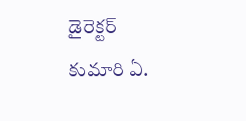డైరెక్టర్ కుమారి ఏ.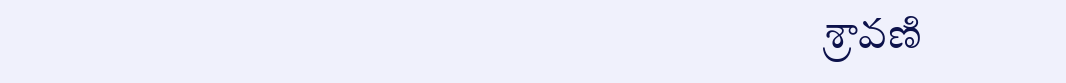శ్రావణి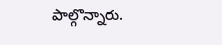పాల్గొన్నారు.